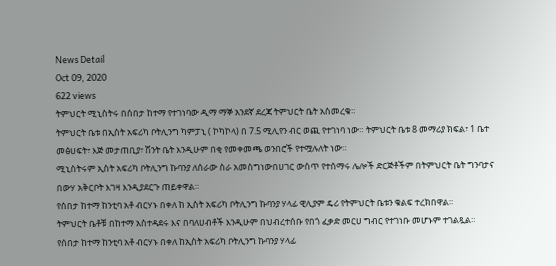News Detail
Oct 09, 2020
622 views
ትምህርት ሚኒስትሩ በሰበታ ከተማ የተገነባው ዲማ ማኞ አንደኛ ደረጃ ትምህርት ቤት አስመረቁ።
ትምህርት ቤቱ በኢስት አፍሪካ ቦትሊንግ ካምፓኒ ( ኮካኮላ) በ 7.5 ሚሊየን ብር ወጪ የተገነባ ነው። ትምህርት ቤቱ 8 መማሪያ ክፍል፣ 1 ቤተ መፅሀፍት፣ እጅ መታጠቢያ፣ ሽንት ቤት እንዲሁም በቂ የመቀመጫ ወንበሮች የተሟሉለት ነው።
ሚኒስትሩም ኢስት አፍሪካ ቦትሊንግ ኩባንያ ለሰራው ስራ አመስግነውበሀገር ውስጥ የተሰማሩ ሌሎች ድርጅቶችም በትምህርት ቤት ግንባታና በውሃ አቅርቦት እገዛ እንዲያደርጉ ጠይቀዋል።
የሰበታ ከተማ ከንቲባ አቶ ብርሃኑ በቀለ ከ ኢስት አፍሪካ ቦትሊንግ ኩባንያ ሃላፊ ዊሊያም ዴሪ የትምህርት ቤቱን ቁልፍ ተረክበዋል።
ትምህርት ቤቶቹ በከተማ አስተዳደሩ እና በባለሀብቶች እንዲሁም በህብረተሰቡ የበጎ ፈቃድ መርሀ ግብር የተገነቡ መሆኑም ተገልጿል።
የሰበታ ከተማ ከንቲባ አቶ ብርሃኑ በቀለ ከኢስት አፍሪካ ቦትሊንግ ኩባንያ ሃላፊ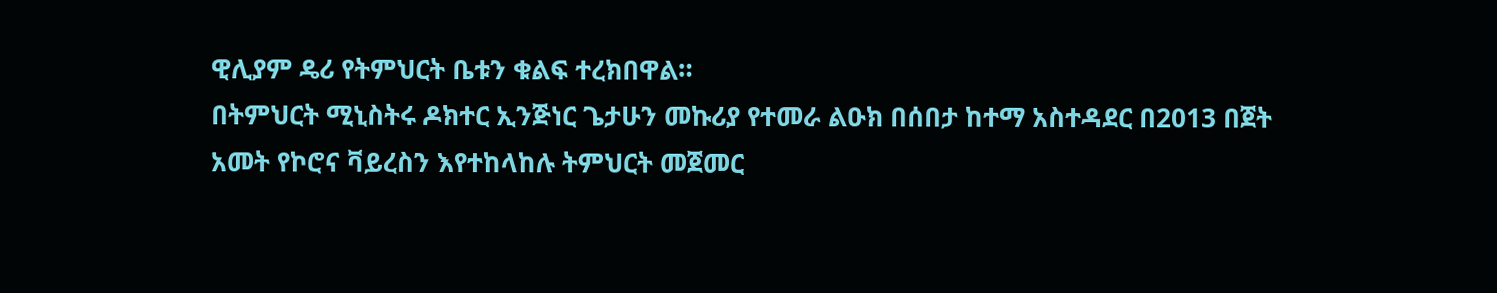ዊሊያም ዴሪ የትምህርት ቤቱን ቁልፍ ተረክበዋል።
በትምህርት ሚኒስትሩ ዶክተር ኢንጅነር ጌታሁን መኩሪያ የተመራ ልዑክ በሰበታ ከተማ አስተዳደር በ2013 በጀት አመት የኮሮና ቫይረስን እየተከላከሉ ትምህርት መጀመር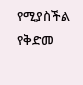የሚያስችል የቅድመ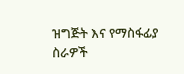ዝግጅት እና የማስፋፊያ ስራዎች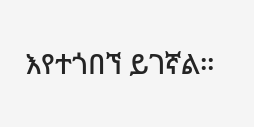እየተጎበኘ ይገኛል።